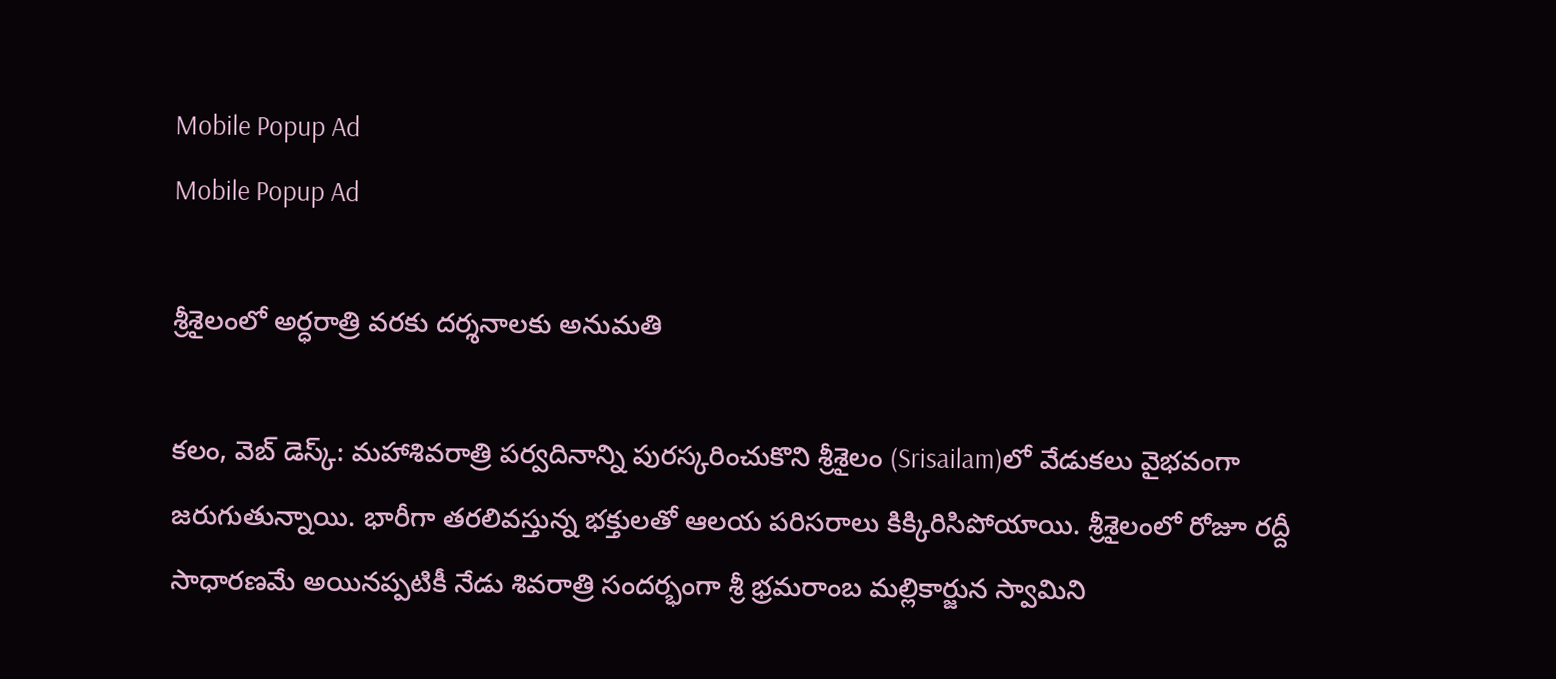Mobile Popup Ad
Mobile Popup Ad

శ్రీశైలంలో అర్ధ‌రాత్రి వ‌ర‌కు ద‌ర్శ‌నాల‌కు అనుమ‌తి

క‌లం, వెబ్ డెస్క్‌: మ‌హాశివ‌రాత్రి ప‌ర్వ‌దినాన్ని పుర‌స్క‌రించుకొని శ్రీశైలం (Srisailam)లో వేడుకలు వైభ‌వంగా జ‌రుగుతున్నాయి. భారీగా త‌ర‌లివ‌స్తున్న భక్తులతో ఆల‌య ప‌రిస‌రాలు కిక్కిరిసిపోయాయి. శ్రీశైలంలో రోజూ ర‌ద్దీ సాధార‌ణ‌మే అయిన‌ప్ప‌టికీ నేడు శివ‌రాత్రి సంద‌ర్భంగా శ్రీ భ్రమరాంబ మల్లికార్జున స్వామిని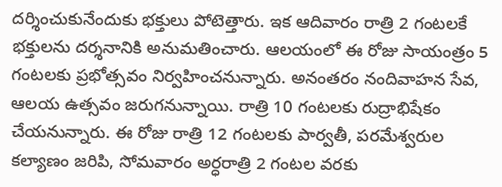దర్శించుకునేందుకు భ‌క్తులు పోటెత్తారు. ఇక ఆదివారం రాత్రి 2 గంట‌ల‌కే భ‌క్తుల‌ను ద‌ర్శ‌నానికి అనుమ‌తించారు. ఆల‌యంలో ఈ రోజు సాయంత్రం 5 గంటలకు ప్రభోత్సవం నిర్వ‌హించ‌నున్నారు. అనంత‌రం నందివాహన సేవ, ఆలయ ఉత్సవం జ‌రుగ‌నున్నాయి. రాత్రి 10 గంటలకు రుద్రాభిషేకం చేయ‌నున్నారు. ఈ రోజు రాత్రి 12 గంటలకు పార్వతీ, పరమేశ్వరుల కల్యాణం జ‌రిపి, సోమ‌వారం అర్ధ‌రాత్రి 2 గంటల వరకు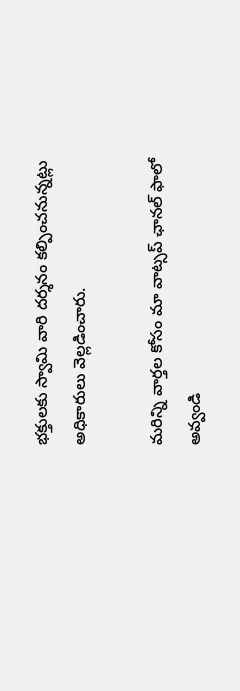భక్తులకు స్వామి వారి దర్శనం కల్పించనున్నట్లు అధికారులు వెల్ల‌డించారు.

మ‌రిన్ని వార్త‌ల కోసం మా వాట్స‌ప్ ఛాన‌ల్ ఫాలో అవ్వండి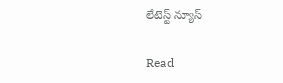లేటెస్ట్ న్యూస్‌

Read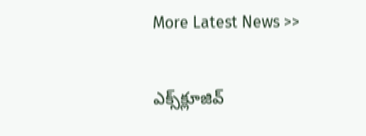More Latest News >>

ఎక్స్‌క్లూజివ్‌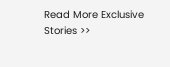Read More Exclusive Stories >>